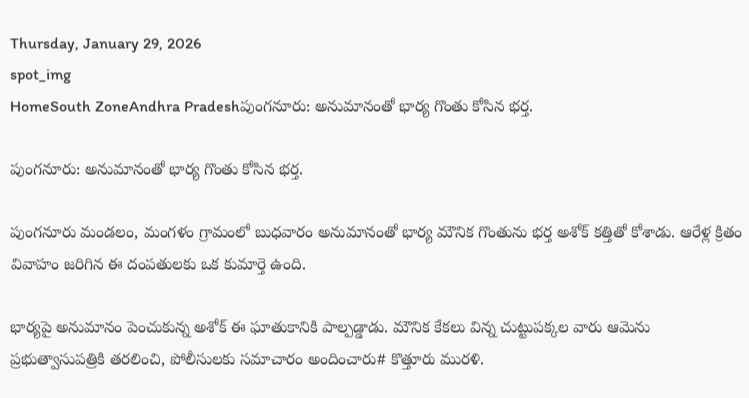Thursday, January 29, 2026
spot_img
HomeSouth ZoneAndhra Pradeshపుంగనూరు: అనుమానంతో భార్య గొంతు కోసిన భర్త.

పుంగనూరు: అనుమానంతో భార్య గొంతు కోసిన భర్త.

పుంగనూరు మండలం, మంగళం గ్రామంలో బుధవారం అనుమానంతో భార్య మౌనిక గొంతును భర్త అశోక్ కత్తితో కోశాడు. ఆరేళ్ల క్రితం వివాహం జరిగిన ఈ దంపతులకు ఒక కుమార్తె ఉంది.

భార్యపై అనుమానం పెంచుకున్న అశోక్ ఈ ఘాతుకానికి పాల్పడ్డాడు. మౌనిక కేకలు విన్న చుట్టుపక్కల వారు ఆమెను ప్రభుత్వాసుపత్రికి తరలించి, పోలీసులకు సమాచారం అందించారు# కొత్తూరు మురళి.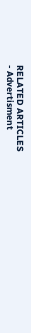RELATED ARTICLES
- Advertisment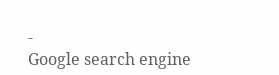-
Google search engine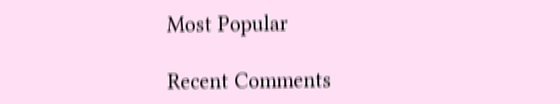Most Popular

Recent Comments